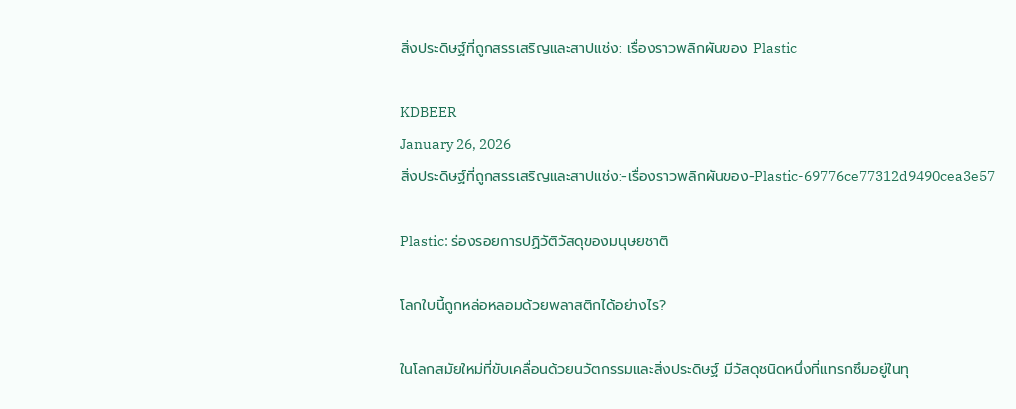สิ่งประดิษฐ์ที่ถูกสรรเสริญและสาปแช่ง: เรื่องราวพลิกผันของ Plastic

KDBEER
January 26, 2026
สิ่งประดิษฐ์ที่ถูกสรรเสริญและสาปแช่ง:-เรื่องราวพลิกผันของ-Plastic-69776ce77312d9490cea3e57

Plastic: ร่องรอยการปฏิวัติวัสดุของมนุษยชาติ

โลกใบนี้ถูกหล่อหลอมด้วยพลาสติกได้อย่างไร?

ในโลกสมัยใหม่ที่ขับเคลื่อนด้วยนวัตกรรมและสิ่งประดิษฐ์ มีวัสดุชนิดหนึ่งที่แทรกซึมอยู่ในทุ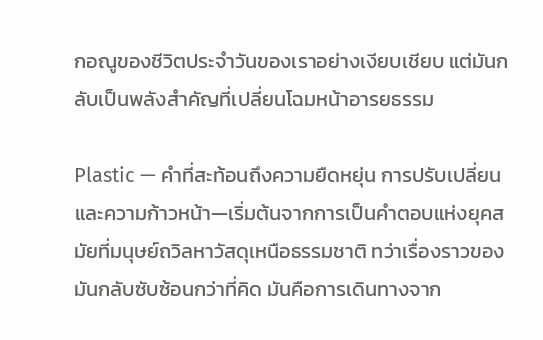กอณูของชีวิตประจำวันของเราอย่างเงียบเชียบ แต่มันกลับเป็นพลังสำคัญที่เปลี่ยนโฉมหน้าอารยธรรม

Plastic — คำที่สะท้อนถึงความยืดหยุ่น การปรับเปลี่ยน และความก้าวหน้า—เริ่มต้นจากการเป็นคำตอบแห่งยุคสมัยที่มนุษย์ถวิลหาวัสดุเหนือธรรมชาติ ทว่าเรื่องราวของมันกลับซับซ้อนกว่าที่คิด มันคือการเดินทางจาก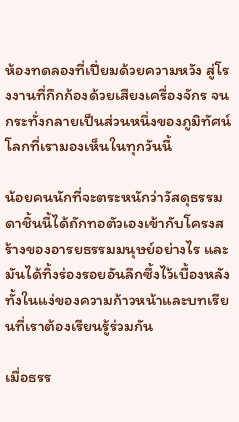ห้องทดลองที่เปี่ยมด้วยความหวัง สู่โรงงานที่กึกก้องด้วยเสียงเครื่องจักร จนกระทั่งกลายเป็นส่วนหนึ่งของภูมิทัศน์โลกที่เรามองเห็นในทุกวันนี้

น้อยคนนักที่จะตระหนักว่าวัสดุธรรมดาชิ้นนี้ได้ถักทอตัวเองเข้ากับโครงสร้างของอารยธรรมมนุษย์อย่างไร และมันได้ทิ้งร่องรอยอันลึกซึ้งไว้เบื้องหลัง ทั้งในแง่ของความก้าวหน้าและบทเรียนที่เราต้องเรียนรู้ร่วมกัน

เมื่อธรร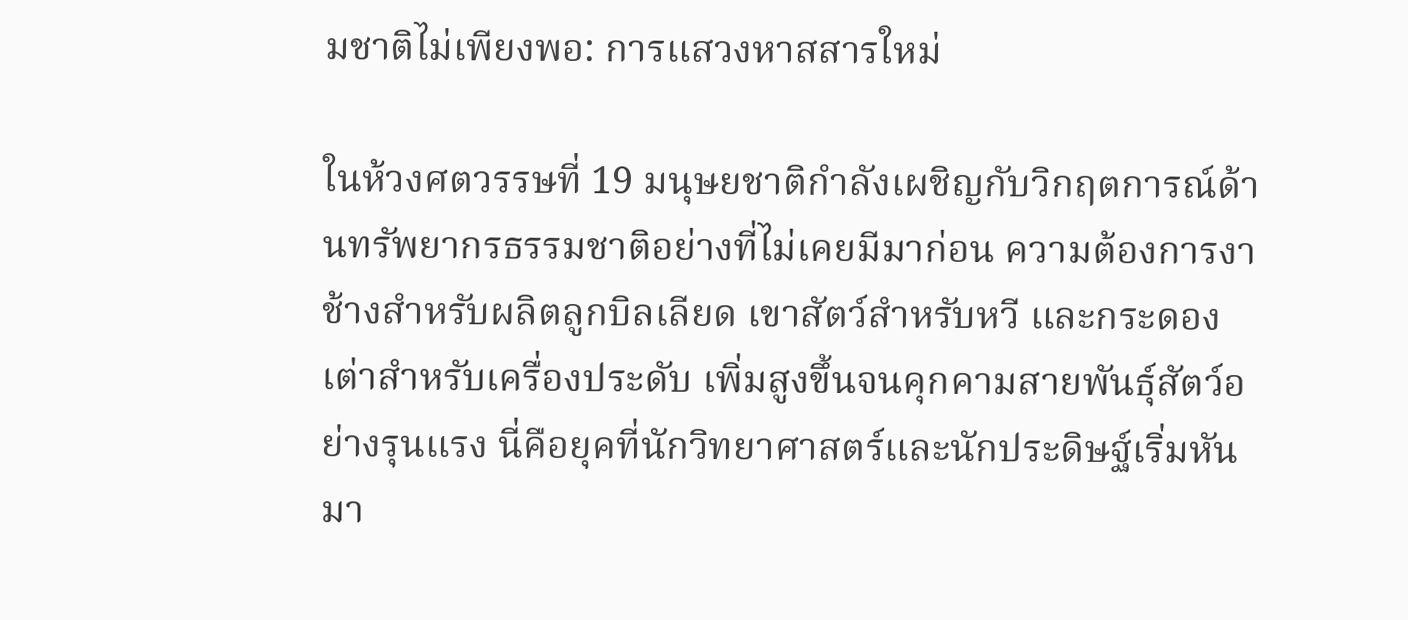มชาติไม่เพียงพอ: การแสวงหาสสารใหม่

ในห้วงศตวรรษที่ 19 มนุษยชาติกำลังเผชิญกับวิกฤตการณ์ด้านทรัพยากรธรรมชาติอย่างที่ไม่เคยมีมาก่อน ความต้องการงาช้างสำหรับผลิตลูกบิลเลียด เขาสัตว์สำหรับหวี และกระดองเต่าสำหรับเครื่องประดับ เพิ่มสูงขึ้นจนคุกคามสายพันธุ์สัตว์อย่างรุนแรง นี่คือยุคที่นักวิทยาศาสตร์และนักประดิษฐ์เริ่มหันมา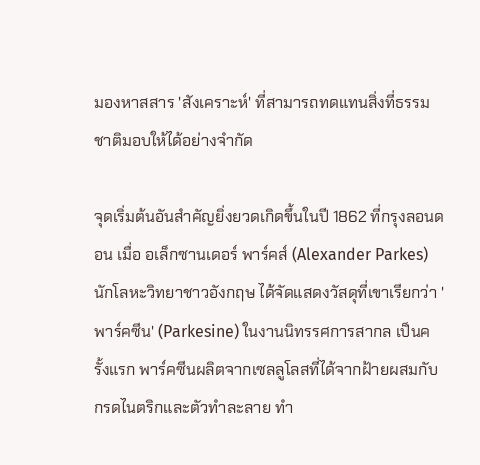มองหาสสาร 'สังเคราะห์' ที่สามารถทดแทนสิ่งที่ธรรมชาติมอบให้ได้อย่างจำกัด

จุดเริ่มต้นอันสำคัญยิ่งยวดเกิดขึ้นในปี 1862 ที่กรุงลอนดอน เมื่อ อเล็กซานเดอร์ พาร์คส์ (Alexander Parkes) นักโลหะวิทยาชาวอังกฤษ ได้จัดแสดงวัสดุที่เขาเรียกว่า 'พาร์คซีน' (Parkesine) ในงานนิทรรศการสากล เป็นครั้งแรก พาร์คซีนผลิตจากเซลลูโลสที่ได้จากฝ้ายผสมกับกรดไนตริกและตัวทำละลาย ทำ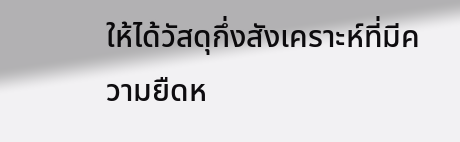ให้ได้วัสดุกึ่งสังเคราะห์ที่มีความยืดห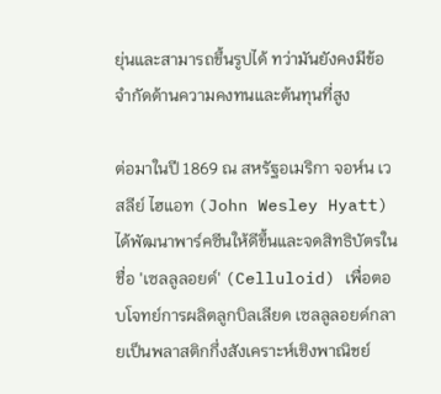ยุ่นและสามารถขึ้นรูปได้ ทว่ามันยังคงมีข้อจำกัดด้านความคงทนและต้นทุนที่สูง

ต่อมาในปี 1869 ณ สหรัฐอเมริกา จอห์น เวสลีย์ ไฮแอท (John Wesley Hyatt) ได้พัฒนาพาร์คซีนให้ดีขึ้นและจดสิทธิบัตรในชื่อ 'เซลลูลอยด์' (Celluloid) เพื่อตอบโจทย์การผลิตลูกบิลเลียด เซลลูลอยด์กลายเป็นพลาสติกกึ่งสังเคราะห์เชิงพาณิชย์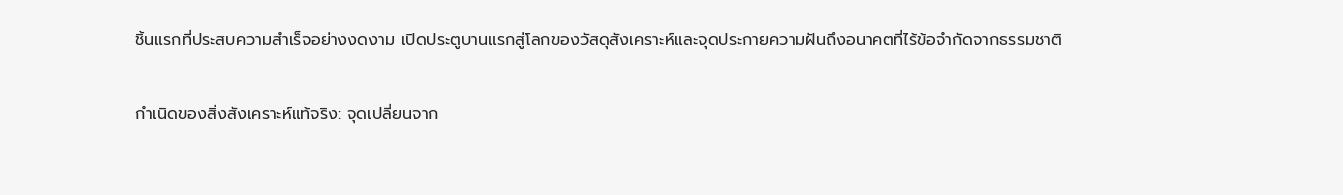ชิ้นแรกที่ประสบความสำเร็จอย่างงดงาม เปิดประตูบานแรกสู่โลกของวัสดุสังเคราะห์และจุดประกายความฝันถึงอนาคตที่ไร้ข้อจำกัดจากธรรมชาติ

กำเนิดของสิ่งสังเคราะห์แท้จริง: จุดเปลี่ยนจาก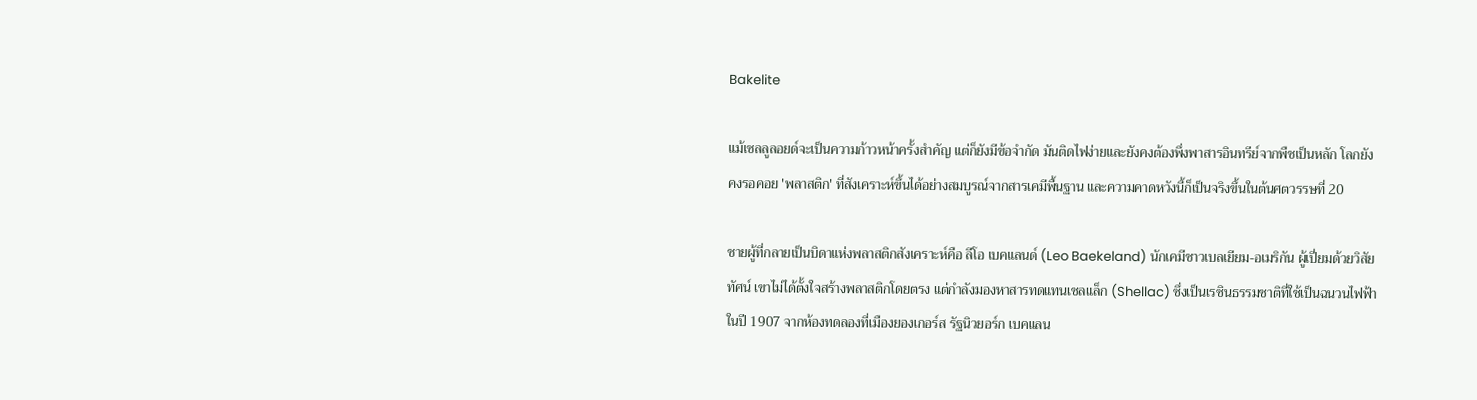Bakelite

แม้เซลลูลอยด์จะเป็นความก้าวหน้าครั้งสำคัญ แต่ก็ยังมีข้อจำกัด มันติดไฟง่ายและยังคงต้องพึ่งพาสารอินทรีย์จากพืชเป็นหลัก โลกยังคงรอคอย 'พลาสติก' ที่สังเคราะห์ขึ้นได้อย่างสมบูรณ์จากสารเคมีพื้นฐาน และความคาดหวังนี้ก็เป็นจริงขึ้นในต้นศตวรรษที่ 20

ชายผู้ที่กลายเป็นบิดาแห่งพลาสติกสังเคราะห์คือ ลีโอ เบคแลนด์ (Leo Baekeland) นักเคมีชาวเบลเยียม-อเมริกัน ผู้เปี่ยมด้วยวิสัยทัศน์ เขาไม่ได้ตั้งใจสร้างพลาสติกโดยตรง แต่กำลังมองหาสารทดแทนเชลแล็ก (Shellac) ซึ่งเป็นเรซินธรรมชาติที่ใช้เป็นฉนวนไฟฟ้า ในปี 1907 จากห้องทดลองที่เมืองยองเกอร์ส รัฐนิวยอร์ก เบคแลน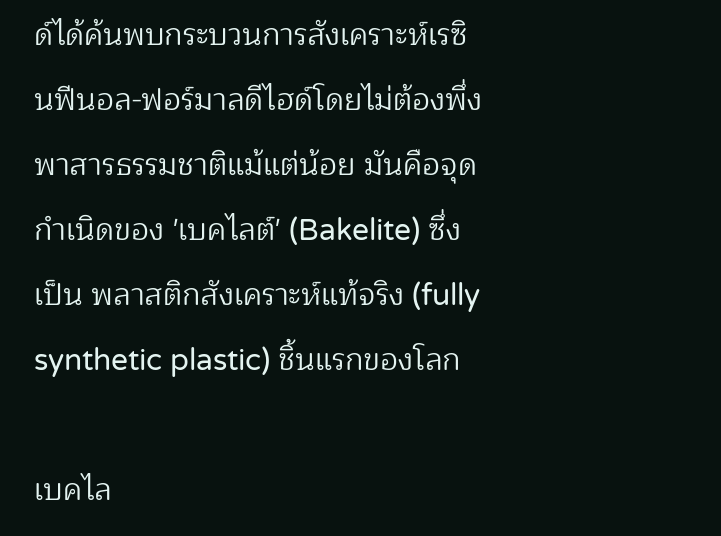ด์ได้ค้นพบกระบวนการสังเคราะห์เรซินฟีนอล-ฟอร์มาลดีไฮด์โดยไม่ต้องพึ่งพาสารธรรมชาติแม้แต่น้อย มันคือจุดกำเนิดของ 'เบคไลต์' (Bakelite) ซึ่งเป็น พลาสติกสังเคราะห์แท้จริง (fully synthetic plastic) ชิ้นแรกของโลก

เบคไล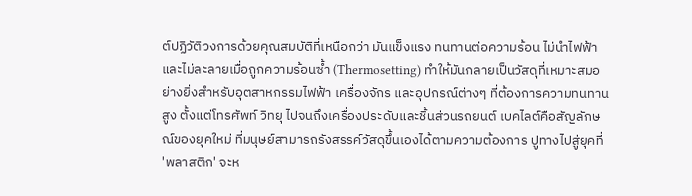ต์ปฏิวัติวงการด้วยคุณสมบัติที่เหนือกว่า มันแข็งแรง ทนทานต่อความร้อน ไม่นำไฟฟ้า และไม่ละลายเมื่อถูกความร้อนซ้ำ (Thermosetting) ทำให้มันกลายเป็นวัสดุที่เหมาะสมอย่างยิ่งสำหรับอุตสาหกรรมไฟฟ้า เครื่องจักร และอุปกรณ์ต่างๆ ที่ต้องการความทนทานสูง ตั้งแต่โทรศัพท์ วิทยุ ไปจนถึงเครื่องประดับและชิ้นส่วนรถยนต์ เบคไลต์คือสัญลักษณ์ของยุคใหม่ ที่มนุษย์สามารถรังสรรค์วัสดุขึ้นเองได้ตามความต้องการ ปูทางไปสู่ยุคที่ 'พลาสติก' จะห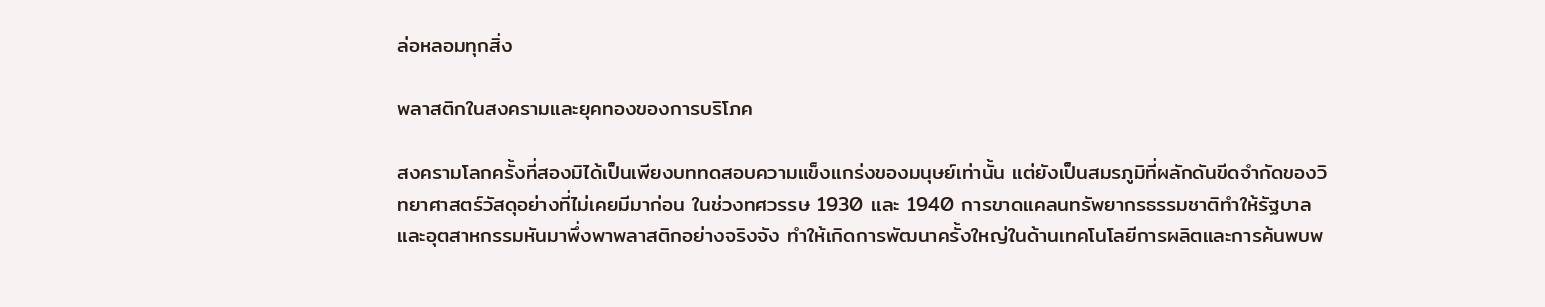ล่อหลอมทุกสิ่ง

พลาสติกในสงครามและยุคทองของการบริโภค

สงครามโลกครั้งที่สองมิได้เป็นเพียงบททดสอบความแข็งแกร่งของมนุษย์เท่านั้น แต่ยังเป็นสมรภูมิที่ผลักดันขีดจำกัดของวิทยาศาสตร์วัสดุอย่างที่ไม่เคยมีมาก่อน ในช่วงทศวรรษ 1930 และ 1940 การขาดแคลนทรัพยากรธรรมชาติทำให้รัฐบาลและอุตสาหกรรมหันมาพึ่งพาพลาสติกอย่างจริงจัง ทำให้เกิดการพัฒนาครั้งใหญ่ในด้านเทคโนโลยีการผลิตและการค้นพบพ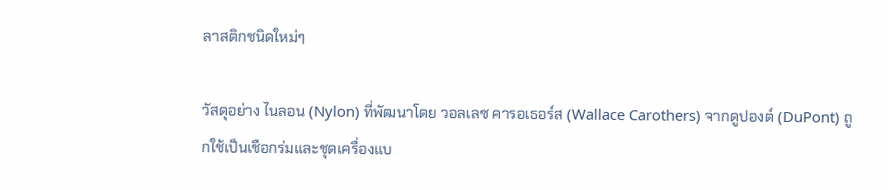ลาสติกชนิดใหม่ๆ

วัสดุอย่าง ไนลอน (Nylon) ที่พัฒนาโดย วอลเลซ คารอเธอร์ส (Wallace Carothers) จากดูปองต์ (DuPont) ถูกใช้เป็นเชือกร่มและชุดเครื่องแบ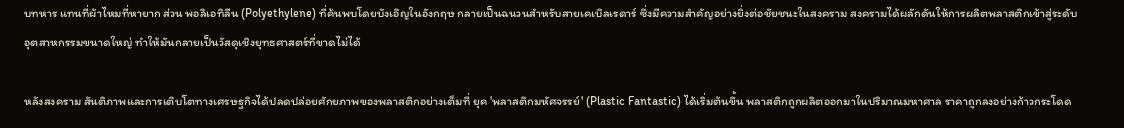บทหาร แทนที่ผ้าไหมที่หายาก ส่วน พอลิเอทิลีน (Polyethylene) ที่ค้นพบโดยบังเอิญในอังกฤษ กลายเป็นฉนวนสำหรับสายเคเบิลเรดาร์ ซึ่งมีความสำคัญอย่างยิ่งต่อชัยชนะในสงคราม สงครามได้ผลักดันให้การผลิตพลาสติกเข้าสู่ระดับอุตสาหกรรมขนาดใหญ่ ทำให้มันกลายเป็นวัสดุเชิงยุทธศาสตร์ที่ขาดไม่ได้

หลังสงคราม สันติภาพและการเติบโตทางเศรษฐกิจได้ปลดปล่อยศักยภาพของพลาสติกอย่างเต็มที่ ยุค 'พลาสติกมหัศจรรย์' (Plastic Fantastic) ได้เริ่มต้นขึ้น พลาสติกถูกผลิตออกมาในปริมาณมหาศาล ราคาถูกลงอย่างก้าวกระโดด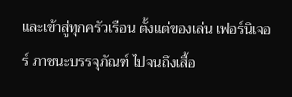และเข้าสู่ทุกครัวเรือน ตั้งแต่ของเล่น เฟอร์นิเจอร์ ภาชนะบรรจุภัณฑ์ ไปจนถึงเสื้อ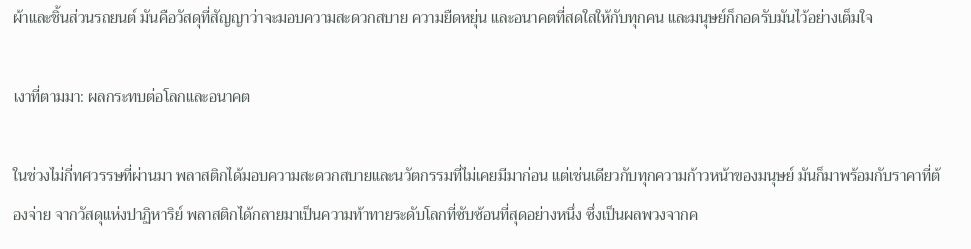ผ้าและชิ้นส่วนรถยนต์ มันคือวัสดุที่สัญญาว่าจะมอบความสะดวกสบาย ความยืดหยุ่น และอนาคตที่สดใสให้กับทุกคน และมนุษย์ก็กอดรับมันไว้อย่างเต็มใจ

เงาที่ตามมา: ผลกระทบต่อโลกและอนาคต

ในช่วงไม่กี่ทศวรรษที่ผ่านมา พลาสติกได้มอบความสะดวกสบายและนวัตกรรมที่ไม่เคยมีมาก่อน แต่เช่นเดียวกับทุกความก้าวหน้าของมนุษย์ มันก็มาพร้อมกับราคาที่ต้องจ่าย จากวัสดุแห่งปาฏิหาริย์ พลาสติกได้กลายมาเป็นความท้าทายระดับโลกที่ซับซ้อนที่สุดอย่างหนึ่ง ซึ่งเป็นผลพวงจากค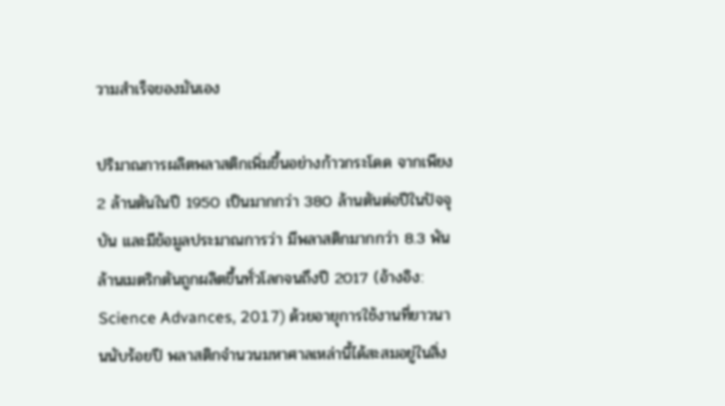วามสำเร็จของมันเอง

ปริมาณการผลิตพลาสติกเพิ่มขึ้นอย่างก้าวกระโดด จากเพียง 2 ล้านตันในปี 1950 เป็นมากกว่า 380 ล้านตันต่อปีในปัจจุบัน และมีข้อมูลประมาณการว่า มีพลาสติกมากกว่า 8.3 พันล้านเมตริกตันถูกผลิตขึ้นทั่วโลกจนถึงปี 2017 (อ้างอิง: Science Advances, 2017) ด้วยอายุการใช้งานที่ยาวนานนับร้อยปี พลาสติกจำนวนมหาศาลเหล่านี้ได้สะสมอยู่ในสิ่ง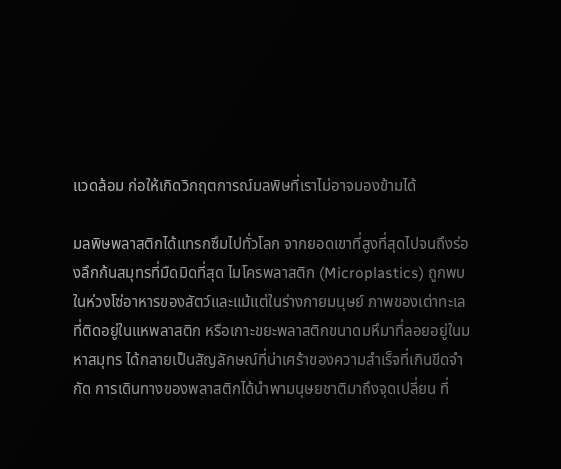แวดล้อม ก่อให้เกิดวิกฤตการณ์มลพิษที่เราไม่อาจมองข้ามได้

มลพิษพลาสติกได้แทรกซึมไปทั่วโลก จากยอดเขาที่สูงที่สุดไปจนถึงร่องลึกก้นสมุทรที่มืดมิดที่สุด ไมโครพลาสติก (Microplastics) ถูกพบในห่วงโซ่อาหารของสัตว์และแม้แต่ในร่างกายมนุษย์ ภาพของเต่าทะเลที่ติดอยู่ในแหพลาสติก หรือเกาะขยะพลาสติกขนาดมหึมาที่ลอยอยู่ในมหาสมุทร ได้กลายเป็นสัญลักษณ์ที่น่าเศร้าของความสำเร็จที่เกินขีดจำกัด การเดินทางของพลาสติกได้นำพามนุษยชาติมาถึงจุดเปลี่ยน ที่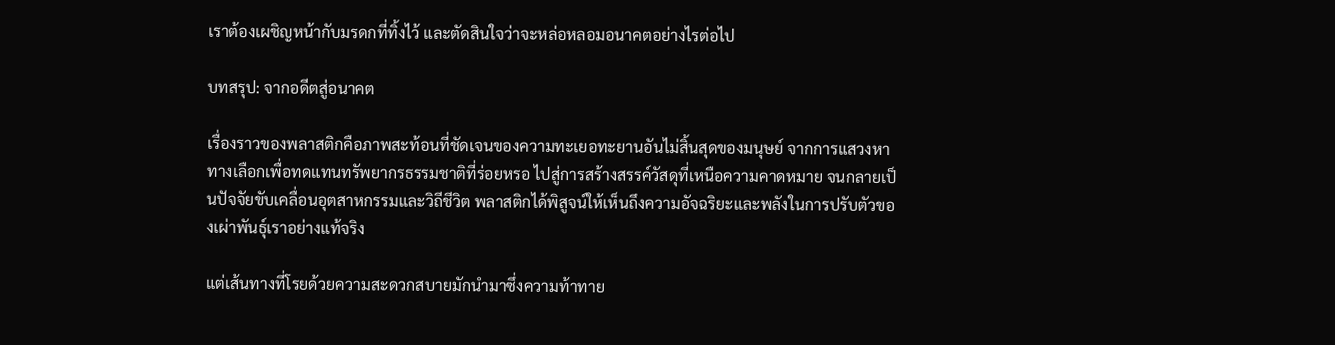เราต้องเผชิญหน้ากับมรดกที่ทิ้งไว้ และตัดสินใจว่าจะหล่อหลอมอนาคตอย่างไรต่อไป

บทสรุป: จากอดีตสู่อนาคต

เรื่องราวของพลาสติกคือภาพสะท้อนที่ชัดเจนของความทะเยอทะยานอันไม่สิ้นสุดของมนุษย์ จากการแสวงหาทางเลือกเพื่อทดแทนทรัพยากรธรรมชาติที่ร่อยหรอ ไปสู่การสร้างสรรค์วัสดุที่เหนือความคาดหมาย จนกลายเป็นปัจจัยขับเคลื่อนอุตสาหกรรมและวิถีชีวิต พลาสติกได้พิสูจน์ให้เห็นถึงความอัจฉริยะและพลังในการปรับตัวของเผ่าพันธุ์เราอย่างแท้จริง

แต่เส้นทางที่โรยด้วยความสะดวกสบายมักนำมาซึ่งความท้าทาย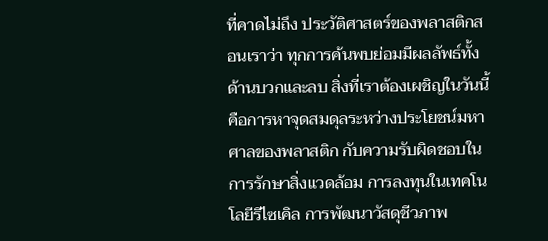ที่คาดไม่ถึง ประวัติศาสตร์ของพลาสติกสอนเราว่า ทุกการค้นพบย่อมมีผลลัพธ์ทั้งด้านบวกและลบ สิ่งที่เราต้องเผชิญในวันนี้คือการหาจุดสมดุลระหว่างประโยชน์มหาศาลของพลาสติก กับความรับผิดชอบในการรักษาสิ่งแวดล้อม การลงทุนในเทคโนโลยีรีไซเคิล การพัฒนาวัสดุชีวภาพ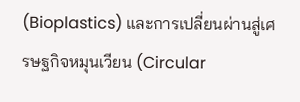(Bioplastics) และการเปลี่ยนผ่านสู่เศรษฐกิจหมุนเวียน (Circular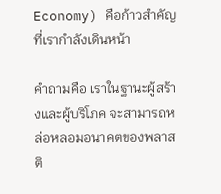Economy) คือก้าวสำคัญที่เรากำลังเดินหน้า

คำถามคือ เราในฐานะผู้สร้างและผู้บริโภค จะสามารถหล่อหลอมอนาคตของพลาสติ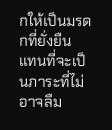กให้เป็นมรดกที่ยั่งยืน แทนที่จะเป็นภาระที่ไม่อาจลืม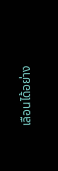เลือนได้อย่าง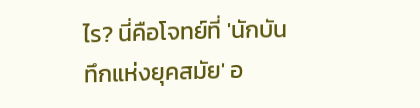ไร? นี่คือโจทย์ที่ 'นักบันทึกแห่งยุคสมัย' อ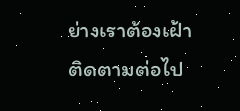ย่างเราต้องเฝ้าติดตามต่อไป